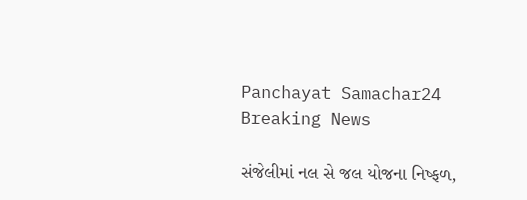Panchayat Samachar24
Breaking News

સંજેલીમાં નલ સે જલ યોજના નિષ્ફળ,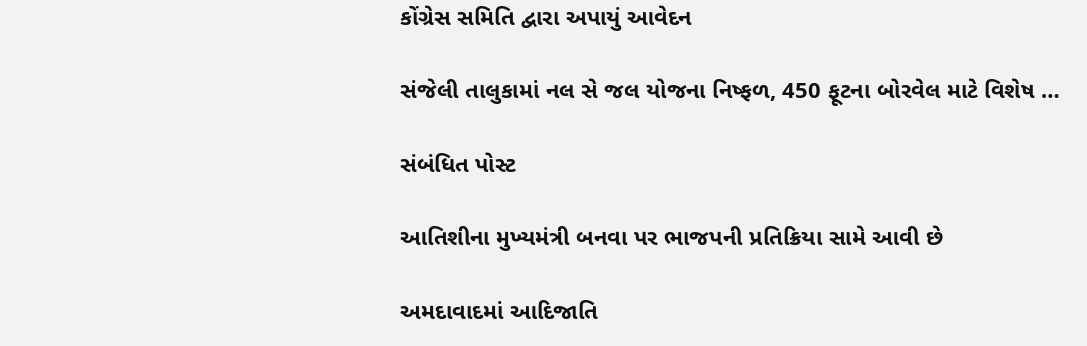કોંગ્રેસ સમિતિ દ્વારા અપાયું આવેદન

સંજેલી તાલુકામાં નલ સે જલ યોજના નિષ્ફળ, 450 ફૂટના બોરવેલ માટે વિશેષ …

સંબંધિત પોસ્ટ

આતિશીના મુખ્યમંત્રી બનવા પર ભાજપની પ્રતિક્રિયા સામે આવી છે

અમદાવાદમાં આદિજાતિ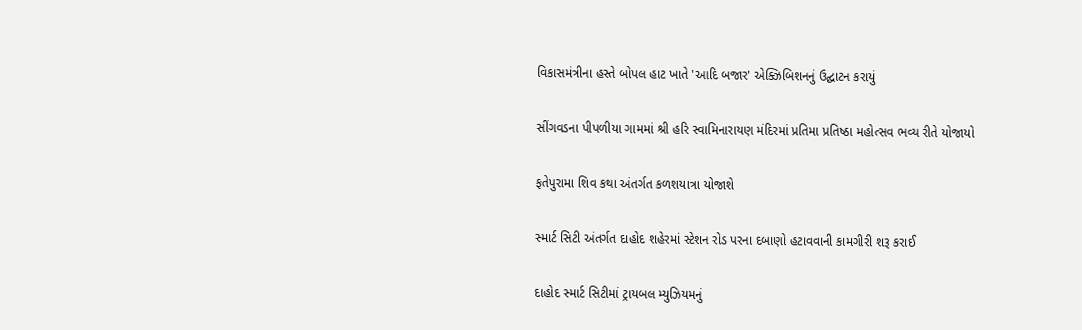વિકાસમંત્રીના હસ્તે બોપલ હાટ ખાતે 'આદિ બજાર' એક્ઝિબિશનનું ઉદ્ઘાટન કરાયું

સીંગવડના પીપળીયા ગામમાં શ્રી હરિ સ્વામિનારાયણ મંદિરમાં પ્રતિમા પ્રતિષ્ઠા મહોત્સવ ભવ્ય રીતે યોજાયો

ફતેપુરામા શિવ કથા અંતર્ગત કળશયાત્રા યોજાશે

સ્માર્ટ સિટી અંતર્ગત દાહોદ શહેરમાં સ્ટેશન રોડ પરના દબાણો હટાવવાની કામગીરી શરૂ કરાઈ

દાહોદ સ્માર્ટ સિટીમાં ટ્રાયબલ મ્યુઝિયમનું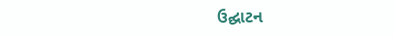ઉદ્ઘાટન